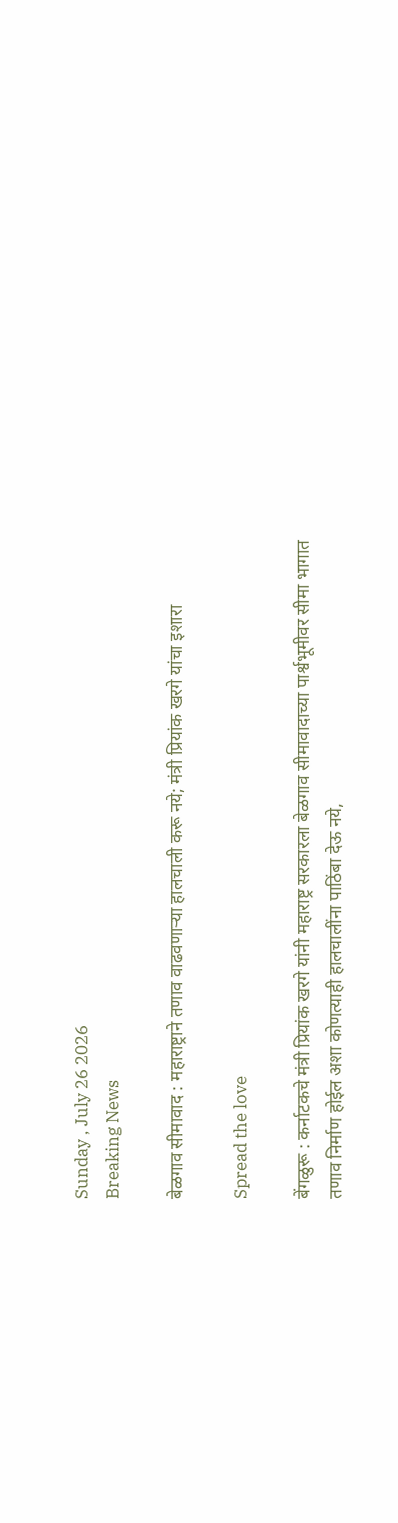Sunday , July 26 2026
Breaking News

बेळगाव सीमावाद : महाराष्ट्राने तणाव वाढवणाऱ्या हालचाली करू नये; मंत्री प्रियांक खरगे यांचा इशारा

Spread the love

बेंगळुरू : कर्नाटकचे मंत्री प्रियांक खरगे यांनी महाराष्ट्र सरकारला बेळगाव सीमावादाच्या पार्श्वभूमीवर सीमा भागात तणाव निर्माण होईल अशा कोणत्याही हालचालींना पाठिंबा देऊ नये,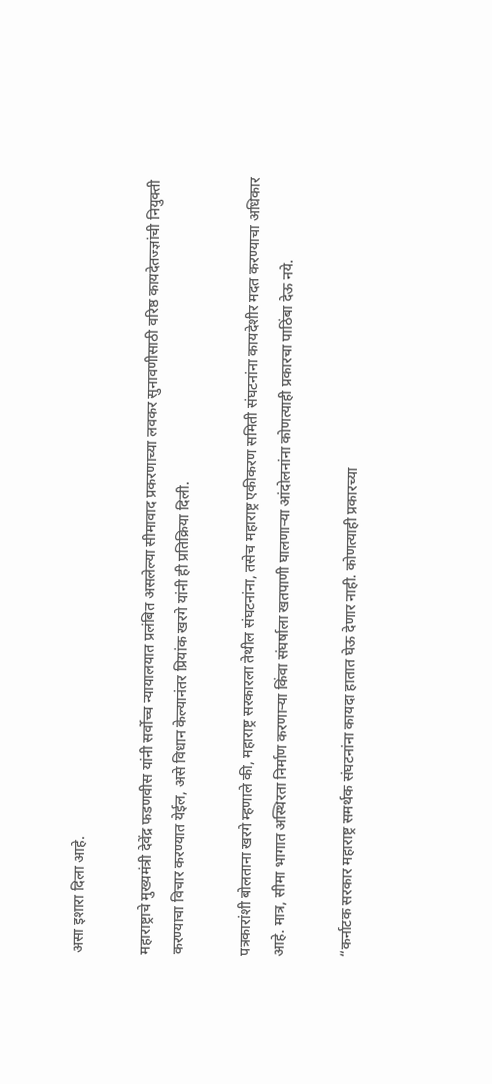असा इशारा दिला आहे.

महाराष्ट्राचे मुख्यमंत्री देवेंद्र फडणवीस यांनी सर्वोच्च न्यायालयात प्रलंबित असलेल्या सीमावाद प्रकरणाच्या लवकर सुनावणीसाठी वरिष्ठ कायदेतज्ज्ञांची नियुक्ती करण्याचा विचार करण्यात येईल, असे विधान केल्यानंतर प्रियांक खरगे यांनी ही प्रतिक्रिया दिली.

पत्रकारांशी बोलताना खरगे म्हणाले की, महाराष्ट्र सरकारला तेथील संघटनांना, तसेच महाराष्ट्र एकीकरण समिती संघटनांना कायदेशीर मदत करण्याचा अधिकार आहे. मात्र, सीमा भागात अस्थिरता निर्माण करणाऱ्या किंवा संघर्षाला खतपाणी घालणाऱ्या आंदोलनांना कोणत्याही प्रकारचा पाठिंबा देऊ नये.

“कर्नाटक सरकार महाराष्ट्र समर्थक संघटनांना कायदा हातात घेऊ देणार नाही. कोणत्याही प्रकारच्या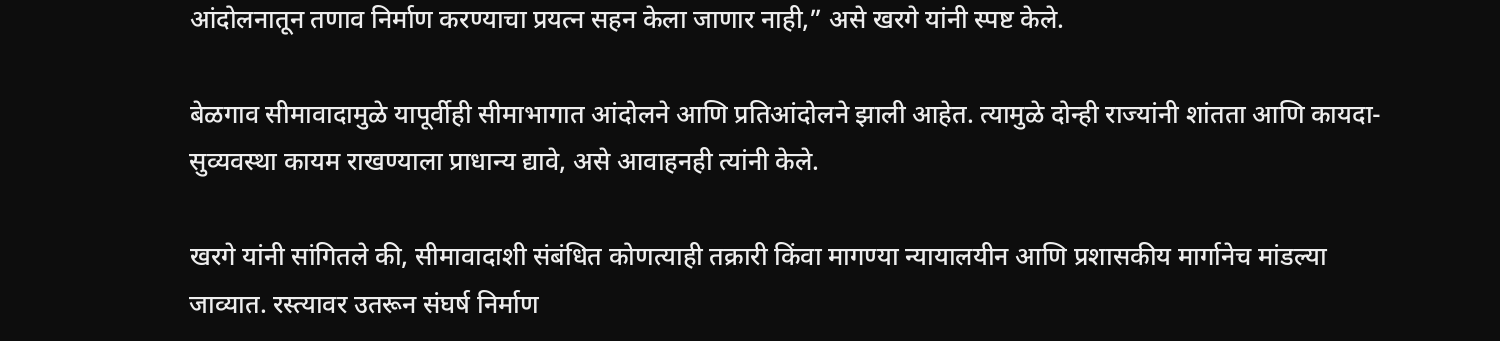आंदोलनातून तणाव निर्माण करण्याचा प्रयत्न सहन केला जाणार नाही,” असे खरगे यांनी स्पष्ट केले.

बेळगाव सीमावादामुळे यापूर्वीही सीमाभागात आंदोलने आणि प्रतिआंदोलने झाली आहेत. त्यामुळे दोन्ही राज्यांनी शांतता आणि कायदा-सुव्यवस्था कायम राखण्याला प्राधान्य द्यावे, असे आवाहनही त्यांनी केले.

खरगे यांनी सांगितले की, सीमावादाशी संबंधित कोणत्याही तक्रारी किंवा मागण्या न्यायालयीन आणि प्रशासकीय मार्गानेच मांडल्या जाव्यात. रस्त्यावर उतरून संघर्ष निर्माण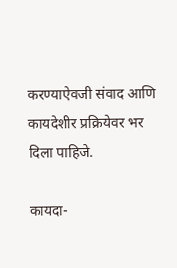करण्याऐवजी संवाद आणि कायदेशीर प्रक्रियेवर भर दिला पाहिजे.

कायदा-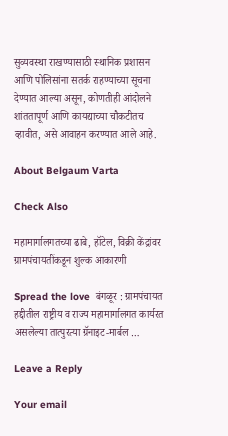सुव्यवस्था राखण्यासाठी स्थानिक प्रशासन आणि पोलिसांना सतर्क राहण्याच्या सूचना देण्यात आल्या असून, कोणतीही आंदोलने शांततापूर्ण आणि कायद्याच्या चौकटीतच व्हावीत, असे आवाहन करण्यात आले आहे.

About Belgaum Varta

Check Also

महामार्गालगतच्या ढाबे, हॉटेल, विक्री केंद्रांवर ग्रामपंचायतींकडून शुल्क आकारणी

Spread the love  बंगळूर : ग्रामपंचायत हद्दीतील राष्ट्रीय व राज्य महामार्गालगत कार्यरत असलेल्या तात्पुरत्या ग्रॅनाइट-मार्बल …

Leave a Reply

Your email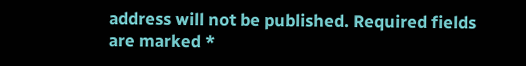address will not be published. Required fields are marked *